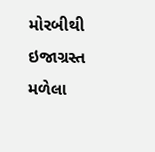મોરબીથી ઇજાગ્રસ્ત મળેલા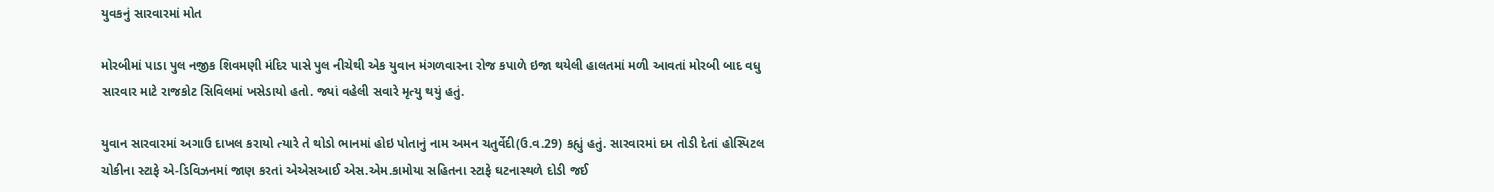યુવકનું સારવારમાં મોત

મોરબીમાં પાડા પુલ નજીક શિવમણી મંદિર પાસે પુલ નીચેથી એક યુવાન મંગળવારના રોજ કપાળે ઇજા થયેલી હાલતમાં મળી આવતાં મોરબી બાદ વધુ સારવાર માટે રાજકોટ સિવિલમાં ખસેડાયો હતો. જ્યાં વહેલી સવારે મૃત્યુ થયું હતું.

યુવાન સારવારમાં અગાઉ દાખલ કરાયો ત્યારે તે થોડો ભાનમાં હોઇ પોતાનું નામ અમન ચતુર્વેદી(ઉ.વ.29) કહ્યું હતું. સારવારમાં દમ તોડી દેતાં હોસ્પિટલ ચોકીના સ્ટાફે એ-ડિવિઝનમાં જાણ કરતાં એએસઆઈ એસ.એમ.કામોયા સહિતના સ્ટાફે ઘટનાસ્થળે દોડી જઈ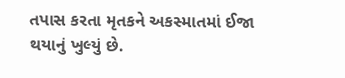તપાસ કરતા મૃતકને અકસ્માતમાં ઈજા થયાનું ખુલ્યું છે.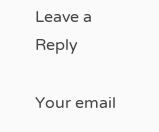Leave a Reply

Your email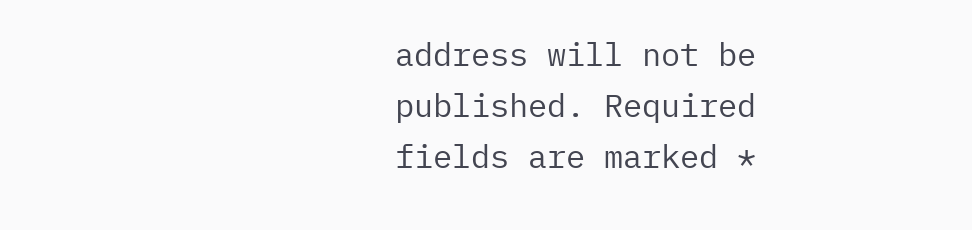address will not be published. Required fields are marked *